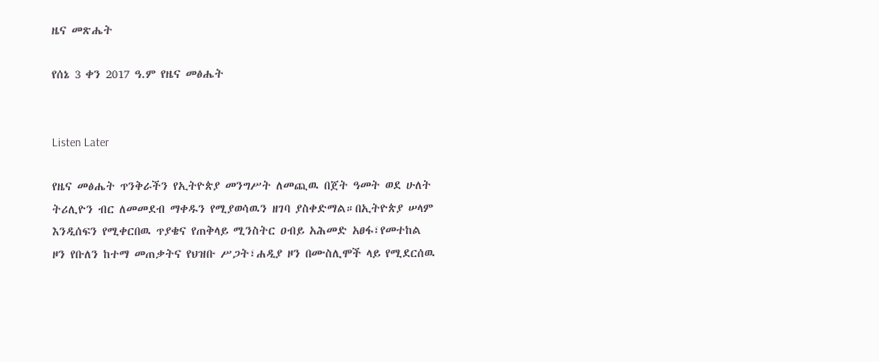ዜና መጽሔት

የሰኔ 3 ቀን 2017 ዓ.ም የዜና መፅሔት


Listen Later

የዜና መፅሔት ጥንቅራችን የኢትዮጵያ መንግሥት ለመጪዉ በጀት ዓመት ወደ ሁለት ትሪሊዮን ብር ለመመደብ ማቀዱን የሚያወሳዉን ዘገባ ያስቀድማል።በኢትዮጵያ ሠላም እንዲሰፍን የሚቀርበዉ ጥያቄና የጠቅላይ ሚንስትር ዐብይ አሕመድ አፀፋ፣የመተከል ዞን የቡለን ከተማ መጠቃትና የህዝቡ ሥጋት፣ሐዲያ ዞን በሙስሊሞች ላይ የሚደርሰዉ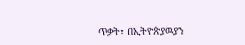ጥቃት፣ በኢትዮጵያዉያን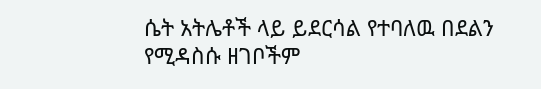ሴት አትሌቶች ላይ ይደርሳል የተባለዉ በደልን የሚዳስሱ ዘገቦችም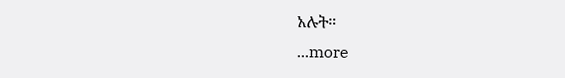አሉት።
...more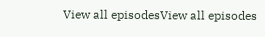View all episodesView all episodes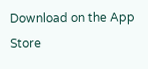Download on the App Store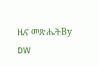ዜና መጽሔትBy DW